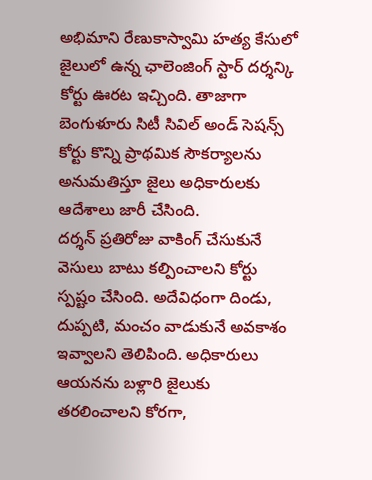అభిమాని రేణుకాస్వామి హత్య కేసులో జైలులో ఉన్న ఛాలెంజింగ్ స్టార్ దర్శన్కి కోర్టు ఊరట ఇచ్చింది. తాజాగా బెంగుళూరు సిటీ సివిల్ అండ్ సెషన్స్ కోర్టు కొన్ని ప్రాథమిక సౌకర్యాలను అనుమతిస్తూ జైలు అధికారులకు ఆదేశాలు జారీ చేసింది.
దర్శన్ ప్రతిరోజు వాకింగ్ చేసుకునే వెసులు బాటు కల్పించాలని కోర్టు స్పష్టం చేసింది. అదేవిధంగా దిండు, దుప్పటి, మంచం వాడుకునే అవకాశం ఇవ్వాలని తెలిపింది. అధికారులు ఆయనను బళ్లారి జైలుకు తరలించాలని కోరగా,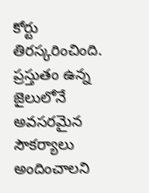కోర్టు తిరస్కరించింది. ప్రస్తుతం ఉన్న జైలులోనే అవసరమైన సౌకర్యాలు అందించాలని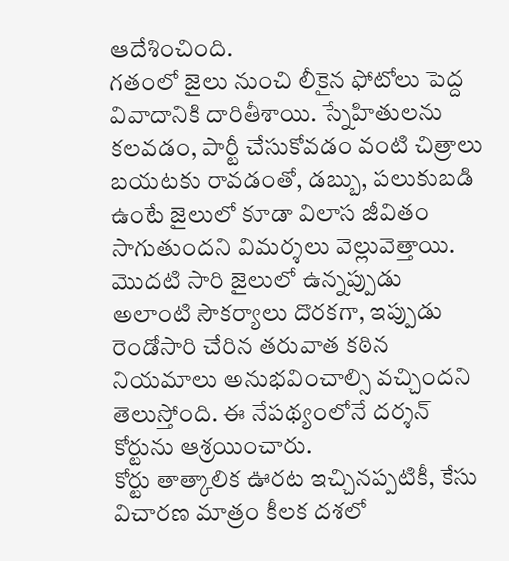ఆదేశించింది.
గతంలో జైలు నుంచి లీకైన ఫోటోలు పెద్ద వివాదానికి దారితీశాయి. స్నేహితులను కలవడం, పార్టీ చేసుకోవడం వంటి చిత్రాలు బయటకు రావడంతో, డబ్బు, పలుకుబడి ఉంటే జైలులో కూడా విలాస జీవితం సాగుతుందని విమర్శలు వెల్లువెత్తాయి.
మొదటి సారి జైలులో ఉన్నప్పుడు అలాంటి సౌకర్యాలు దొరకగా, ఇప్పుడు రెండోసారి చేరిన తరువాత కఠిన నియమాలు అనుభవించాల్సి వచ్చిందని తెలుస్తోంది. ఈ నేపథ్యంలోనే దర్శన్ కోర్టును ఆశ్రయించారు.
కోర్టు తాత్కాలిక ఊరట ఇచ్చినప్పటికీ, కేసు విచారణ మాత్రం కీలక దశలో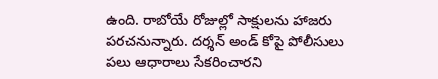ఉంది. రాబోయే రోజుల్లో సాక్షులను హాజరు పరచనున్నారు. దర్శన్ అండ్ కోపై పోలీసులు పలు ఆధారాలు సేకరించారని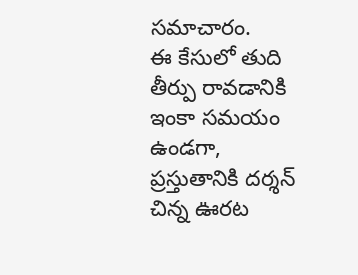సమాచారం.
ఈ కేసులో తుది తీర్పు రావడానికి ఇంకా సమయం ఉండగా, ప్రస్తుతానికి దర్శన్ చిన్న ఊరట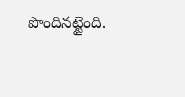పొందినట్టైంది.